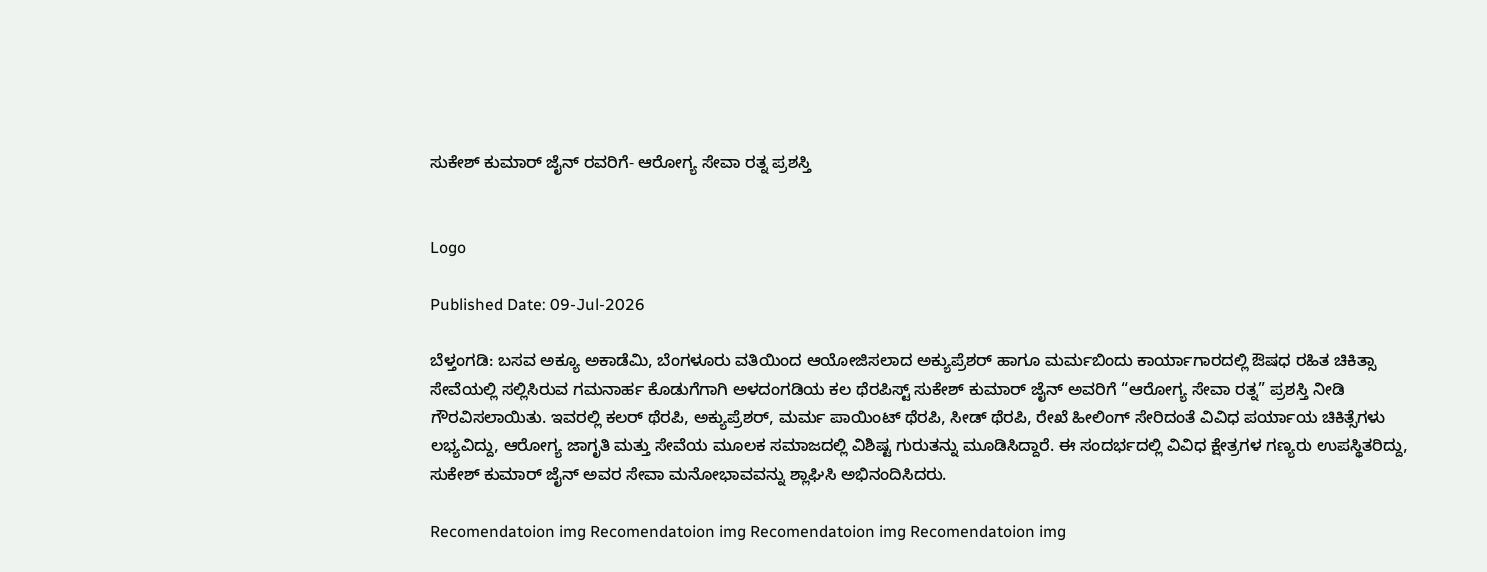ಸುಕೇಶ್‌ ಕುಮಾರ್ ಜೈನ್ ರವರಿಗೆ- ಆರೋಗ್ಯ ಸೇವಾ ರತ್ನ ಪ್ರಶಸ್ತಿ


Logo

Published Date: 09-Jul-2026

ಬೆಳ್ತಂಗಡಿ: ಬಸವ ಅಕ್ಯೂ ಅಕಾಡೆಮಿ, ಬೆಂಗಳೂರು ವತಿಯಿಂದ ಆಯೋಜಿಸಲಾದ ಅಕ್ಯುಪ್ರೆಶರ್ ಹಾಗೂ ಮರ್ಮಬಿಂದು ಕಾರ್ಯಾಗಾರದಲ್ಲಿ ಔಷಧ ರಹಿತ ಚಿಕಿತ್ಸಾ ಸೇವೆಯಲ್ಲಿ ಸಲ್ಲಿಸಿರುವ ಗಮನಾರ್ಹ ಕೊಡುಗೆಗಾಗಿ ಅಳದಂಗಡಿಯ ಕಲ‌ ಥೆರಪಿಸ್ಟ್ ಸುಕೇಶ್ ಕುಮಾರ್ ಜೈನ್ ಅವರಿಗೆ “ಆರೋಗ್ಯ ಸೇವಾ ರತ್ನ” ಪ್ರಶಸ್ತಿ ನೀಡಿ ಗೌರವಿಸಲಾಯಿತು. ಇವರಲ್ಲಿ ಕಲರ್ ಥೆರಪಿ, ಅಕ್ಯುಪ್ರೆಶರ್, ಮರ್ಮ ಪಾಯಿಂಟ್ ಥೆರಪಿ, ಸೀಡ್ ಥೆರಪಿ, ರೇಖೆ ಹೀಲಿಂಗ್ ಸೇರಿದಂತೆ ವಿವಿಧ ಪರ್ಯಾಯ ಚಿಕಿತ್ಸೆಗಳು ಲಭ್ಯವಿದ್ದು, ಆರೋಗ್ಯ ಜಾಗೃತಿ ಮತ್ತು ಸೇವೆಯ ಮೂಲಕ ಸಮಾಜದಲ್ಲಿ ವಿಶಿಷ್ಟ ಗುರುತನ್ನು ಮೂಡಿಸಿದ್ದಾರೆ. ಈ ಸಂದರ್ಭದಲ್ಲಿ ವಿವಿಧ ಕ್ಷೇತ್ರಗಳ ಗಣ್ಯರು ಉಪಸ್ಥಿತರಿದ್ದು, ಸುಕೇಶ್ ಕುಮಾರ್‌ ಜೈನ್‌ ಅವರ ಸೇವಾ ಮನೋಭಾವವನ್ನು ಶ್ಲಾಘಿಸಿ ಅಭಿನಂದಿಸಿದರು.

Recomendatoion img Recomendatoion img Recomendatoion img Recomendatoion img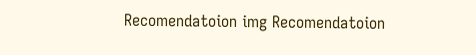Recomendatoion img Recomendatoion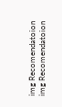img Recomendatoion img Recomendatoion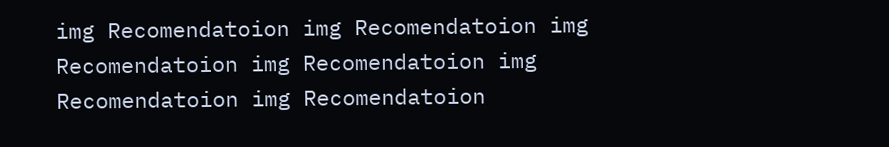img Recomendatoion img Recomendatoion img Recomendatoion img Recomendatoion img Recomendatoion img Recomendatoion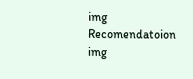img Recomendatoion img